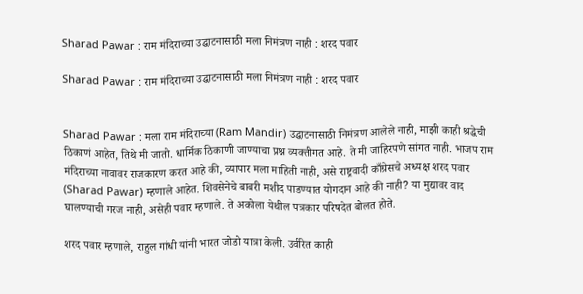Sharad Pawar : राम मंदिराच्या उद्घाटनासाठी मला निमंत्रण नाही : शरद पवार

Sharad Pawar : राम मंदिराच्या उद्घाटनासाठी मला निमंत्रण नाही : शरद पवार


Sharad Pawar : मला राम मंदिराच्या (Ram Mandir) उद्घाटनासाठी निमंत्रण आलेले नाही, माझी काही श्रद्धेची ठिकाणं आहेत, तिथे मी जातो. धार्मिक ठिकाणी जाण्याचा प्रश्न व्यक्तीगत आहे. ते मी जाहिरपणे सांगत नाही. भाजप राम मंदिराच्या नावावर राजकारण करत आहे की, व्यापार मला माहिती नाही, असे राष्ट्रवादी काँग्रेसचे अध्यक्ष शरद पवार (Sharad Pawar) म्हणाले आहेत. शिवसेनेचे बाबरी मशीद पाडण्यात योगदान आहे की नाही? या मुद्यावर वाद घालण्याची गरज नाही, असेही पवार म्हणाले. ते अकोला येथील पत्रकार परिषदेत बोलत होते.

शरद पवार म्हणाले, राहुल गांधी यांनी भारत जोडो यात्रा केली. उर्वरित काही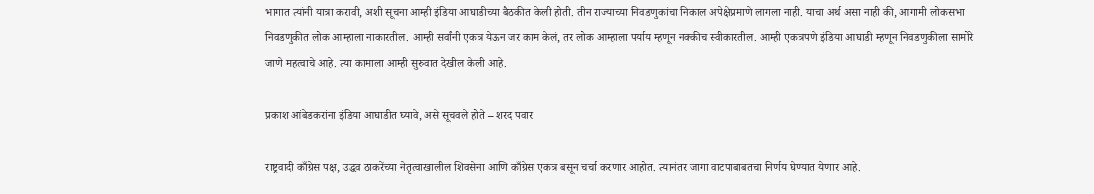भागात त्यांनी यात्रा करावी, अशी सूचना आम्ही इंडिया आघाडीच्या बैठकीत केली होती. तीन राज्याच्या निवडणुकांचा निकाल अपेक्षेप्रमाणे लागला नाही. याचा अर्थ असा नाही की, आगामी लोकसभा निवडणुकीत लोक आम्हाला नाकारतील. आम्ही सर्वांनी एकत्र येऊन जर काम केलं, तर लोक आम्हाला पर्याय म्हणून नक्कीच स्वीकारतील. आम्ही एकत्रपणे इंडिया आघाडी म्हणून निवडणुकीला सामोरे जाणे महत्वाचे आहे. त्या कामाला आम्ही सुरुवात देखील केली आहे.

प्रकाश आंबेडकरांना इंडिया आघाडीत घ्यावे, असे सूचवले होते – शरद पवार

राष्ट्रवादी काँग्रेस पक्ष, उद्धव ठाकरेंच्या नेतृत्वाखालील शिवसेना आणि काँग्रेस एकत्र बसून चर्चा करणार आहोत. त्यानंतर जागा वाटपाबाबतचा निर्णय घेण्यात येणार आहे.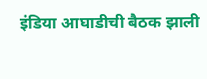इंडिया आघाडीची बैठक झाली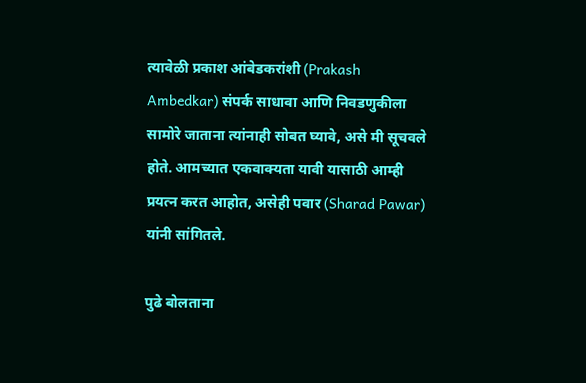त्यावेळी प्रकाश आंबेडकरांशी (Prakash Ambedkar) संपर्क साधावा आणि निवडणुकीला सामोरे जाताना त्यांनाही सोबत घ्यावे, असे मी सूचवले होते. आमच्यात एकवाक्यता यावी यासाठी आम्ही प्रयत्न करत आहोत, असेही पवार (Sharad Pawar) यांनी सांगितले.

पुढे बोलताना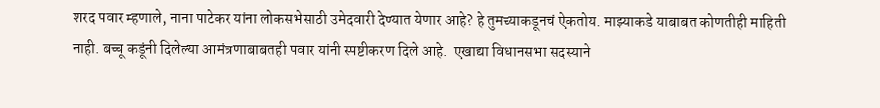शरद पवार म्हणाले, नाना पाटेकर यांना लोकसभेसाठी उमेदवारी देण्यात येणार आहे? हे तुमच्याकडूनचं ऐकतोय. माझ्याकडे याबाबत कोणतीही माहिती नाही. बच्चू कडूंनी दिलेल्या आमंत्रणाबाबतही पवार यांनी स्पष्टीकरण दिले आहे.  एखाद्या विधानसभा सदस्याने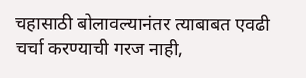चहासाठी बोलावल्यानंतर त्याबाबत एवढी चर्चा करण्याची गरज नाही,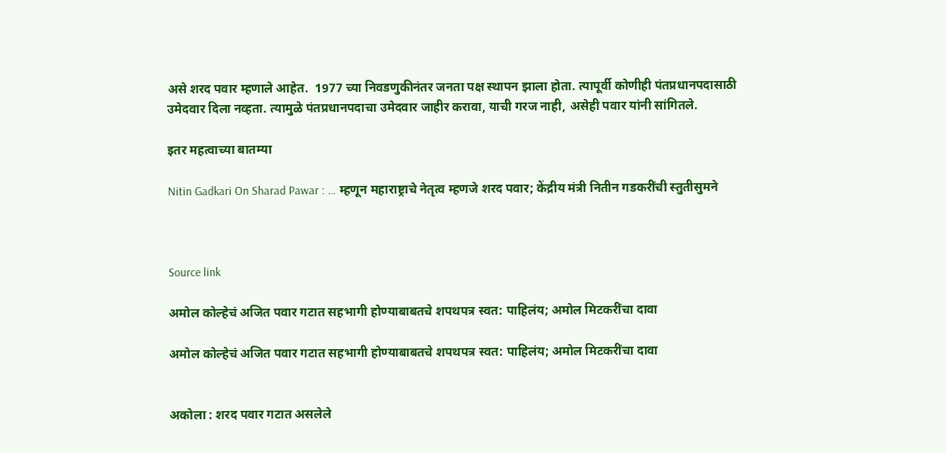असे शरद पवार म्हणाले आहेत.  1977 च्या निवडणुकीनंतर जनता पक्ष स्थापन झाला होता. त्यापूर्वी कोणीही पंतप्रधानपदासाठी उमेदवार दिला नव्हता. त्यामुळे पंतप्रधानपदाचा उमेदवार जाहीर करावा, याची गरज नाही, असेही पवार यांनी सांगितले.

इतर महत्वाच्या बातम्या

Nitin Gadkari On Sharad Pawar : … म्हणून महाराष्ट्राचे नेतृत्व म्हणजे शरद पवार; केंद्रीय मंत्री नितीन गडकरींची स्तुतीसुमने



Source link

अमोल कोल्हेचं अजित पवार गटात सहभागी होण्याबाबतचे शपथपत्र स्वत: पाहिलंय; अमोल मिटकरींचा दावा

अमोल कोल्हेचं अजित पवार गटात सहभागी होण्याबाबतचे शपथपत्र स्वत: पाहिलंय; अमोल मिटकरींचा दावा


अकोला : शरद पवार गटात असलेले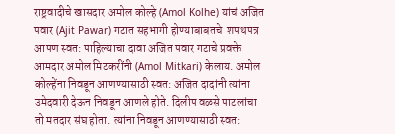राष्ट्रवादीचे खासदार अमोल कोल्हे (Amol Kolhe) यांचं अजित पवार (Ajit Pawar) गटात सहभागी होण्याबाबतचे  शपथपत्र आपण स्वत: पाहिल्याचा दावा अजित पवार गटाचे प्रवक्ते आमदार अमोल मिटकरींनी (Amol Mitkari) केलाय. अमोल कोल्हेंना निवडून आणण्यासाठी स्वत: अजित दादांनी त्यांना उमेदवारी देऊन निवडून आणले होते. दिलीप वळसे पाटलांचा तो मतदार संघ होता. त्यांना निवडून आणण्यासाठी स्वत: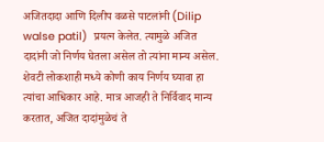अजितदादा आणि दिलीप वळसे पाटलांनी (Dilip walse patil)  प्रयत्न केलेत. त्यामुळे अजित दादांनी जो निर्णय घेतला असेल तो त्यांना मान्य असेल. शेवटी लोकशाही मध्ये कोणी काय निर्णय घ्यावा हा त्यांचा आधिकार आहे. मात्र आजही ते निर्विवाद मान्य करतात, अजित दादांमुळेचं ते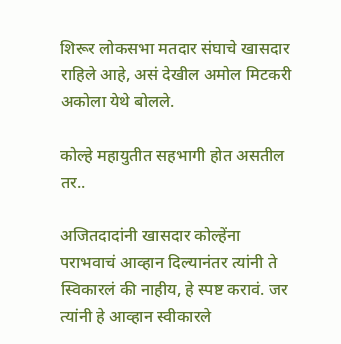शिरूर लोकसभा मतदार संघाचे खासदार राहिले आहे, असं देखील अमोल मिटकरी अकोला येथे बोलले.

कोल्हे महायुतीत सहभागी होत असतील तर..

अजितदादांनी खासदार कोल्हेंना पराभवाचं आव्हान दिल्यानंतर त्यांनी ते स्विकारलं की नाहीय, हे स्पष्ट करावं. जर त्यांनी हे आव्हान स्वीकारले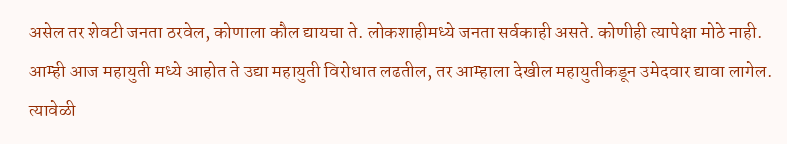असेल तर शेवटी जनता ठरवेल, कोणाला कौल द्यायचा ते. लोकशाहीमध्ये जनता सर्वकाही असते. कोणीही त्यापेक्षा मोठे नाही. आम्ही आज महायुती मध्ये आहोत ते उद्या महायुती विरोधात लढतील, तर आम्हाला देखील महायुतीकडून उमेदवार द्यावा लागेल. त्यावेळी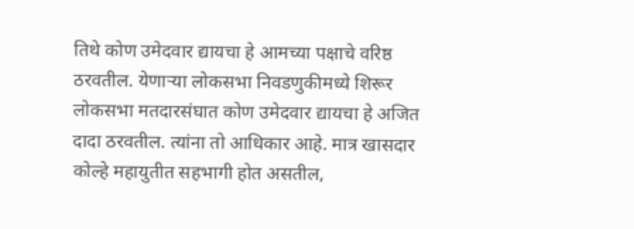तिथे कोण उमेदवार द्यायचा हे आमच्या पक्षाचे वरिष्ठ ठरवतील. येणाऱ्या लोकसभा निवडणुकीमध्ये शिरूर लोकसभा मतदारसंघात कोण उमेदवार द्यायचा हे अजित दादा ठरवतील. त्यांना तो आधिकार आहे. मात्र खासदार कोल्हे महायुतीत सहभागी होत असतील,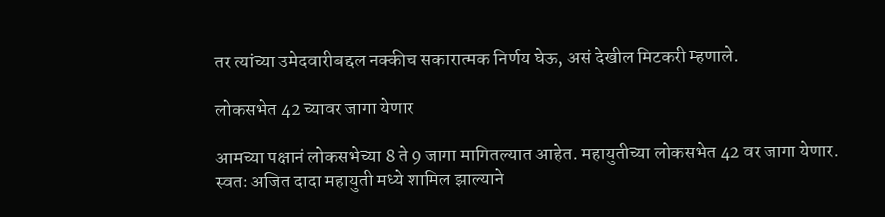तर त्यांच्या उमेदवारीबद्दल नक्कीच सकारात्मक निर्णय घेऊ, असं देखील मिटकरी म्हणाले.

लोकसभेत 42 च्यावर जागा येणार

आमच्या पक्षानं लोकसभेच्या 8 ते 9 जागा मागितल्यात आहेत. महायुतीच्या लोकसभेत 42 वर जागा येणार. स्वतः अजित दादा महायुती मध्ये शामिल झाल्याने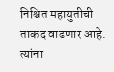निश्चित महायुतीची ताकद वाढणार आहे. त्यांना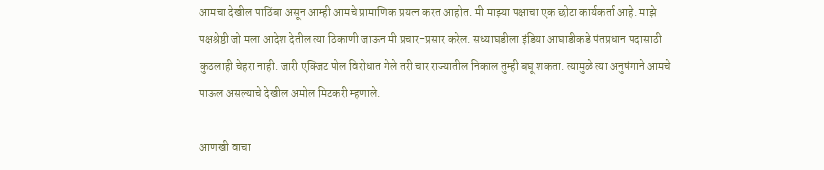आमचा देखील पाठिंबा असून आम्ही आमचे प्रामाणिक प्रयत्न करत आहोत. मी माझ्या पक्षाचा एक छोटा कार्यकर्ता आहे. माझे पक्षश्रेष्ठी जो मला आदेश देतील त्या ठिकाणी जाऊन मी प्रचार-प्रसार करेल. सध्याघडीला इंडिया आघाडीकडे पंतप्रधान पदासाठी कुठलाही चेहरा नाही. जारी एक्जिट पोल विरोधात गेले तरी चार राज्यातील निकाल तुम्ही बघू शकता. त्यामुळे त्या अनुषंगाने आमचे पाऊल असल्याचे देखील अमोल मिटकरी म्हणाले.

आणखी वाचा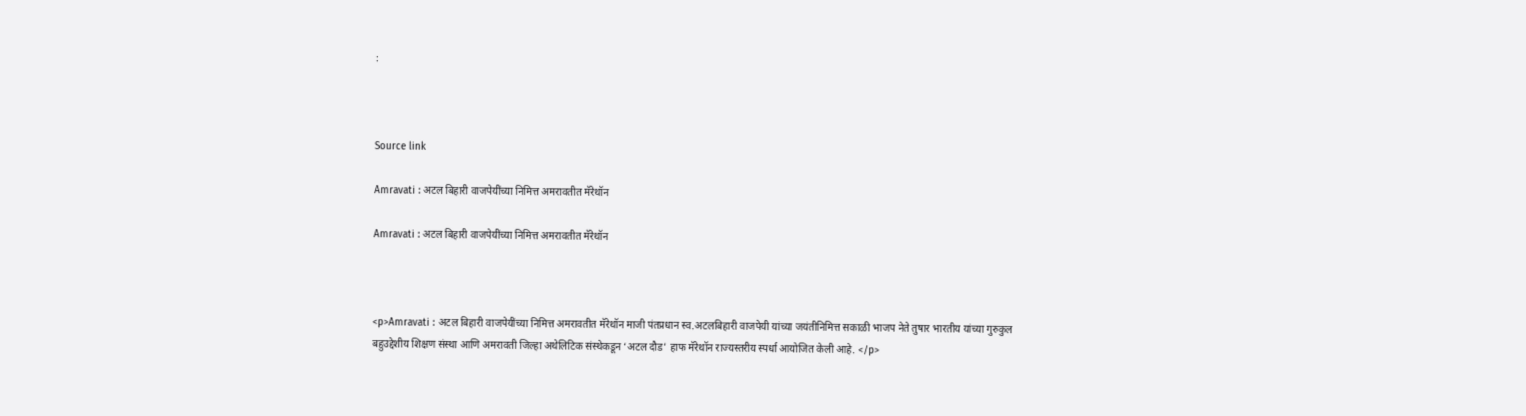:



Source link

Amravati : अटल बिहारी वाजपेयींच्या निमित्त अमरावतीत मॅरेथॉन

Amravati : अटल बिहारी वाजपेयींच्या निमित्त अमरावतीत मॅरेथॉन



<p>Amravati : अटल बिहारी वाजपेयींच्या निमित्त अमरावतीत मॅरेथॉन माजी पंतप्रधान स्व.अटलबिहारी वाजपेयी यांच्या जयंतीनिमित्त सकाळी भाजप नेते तुषार भारतीय यांच्या गुरुकुल बहुउद्देशीय शिक्षण संस्था आणि अमरावती जिल्हा अथेलिटिक संस्थेकडून ‘अटल दौड’ हाफ मॅरेथॉन राज्यस्तरीय स्पर्धा आयोजित केली आहे. </p>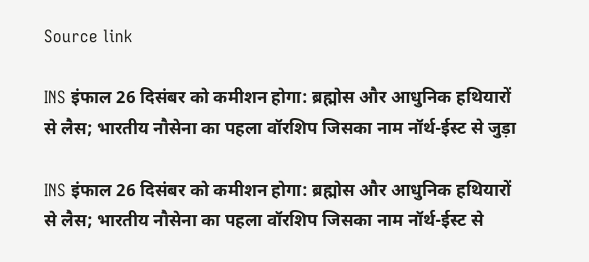Source link

INS इंफाल 26 दिसंबर को कमीशन होगा: ब्रह्मोस और आधुनिक हथियारों से लैस; भारतीय नौसेना का पहला वॉरशिप जिसका नाम नॉर्थ-ईस्ट से जुड़ा

INS इंफाल 26 दिसंबर को कमीशन होगा: ब्रह्मोस और आधुनिक हथियारों से लैस; भारतीय नौसेना का पहला वॉरशिप जिसका नाम नॉर्थ-ईस्ट से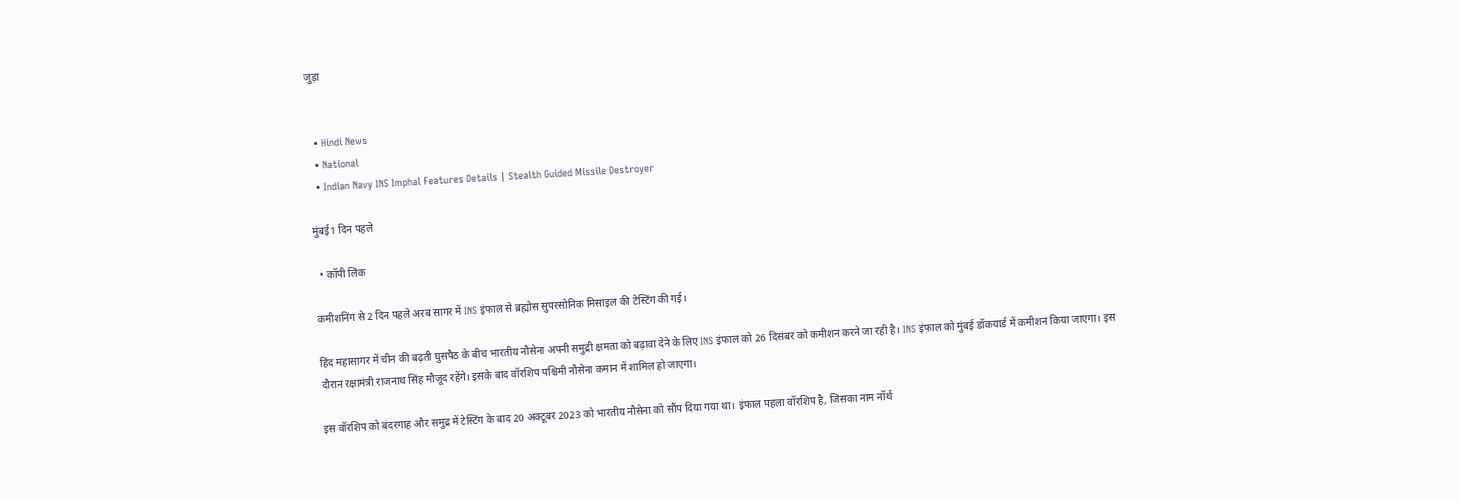जुड़ा


  • Hindi News
  • National
  • Indian Navy INS Imphal Features Details | Stealth Guided Missile Destroyer

मुंबई1 दिन पहले

  • कॉपी लिंक

कमीशनिंग से 2 दिन पहले अरब सागर में INS इंफाल से ब्रह्मोस सुपरसोनिक मिसाइल की टेस्टिंग की गई।

हिंद महासागर में चीन की बढ़ती घुसपैठ के बीच भारतीय नौसेना अपनी समुद्री क्षमता को बढ़ावा देने के लिए INS इंफाल को 26 दिसंबर को कमीशन करने जा रही है। INS इंफाल को मुंबई डॉकयार्ड में कमीशन किया जाएगा। इस दौरान रक्षामंत्री राजनाथ सिंह मौजूद रहेंगे। इसके बाद वॉरशिप पश्चिमी नौसेना कमान में शामिल हो जाएगा।

इस वॉरशिप को बंदरगाह और समुद्र में टेस्टिंग के बाद 20 अक्टूबर 2023 को भारतीय नौसेना को सौंप दिया गया था। इंफाल पहला वॉरशिप है, जिसका नाम नॉर्थ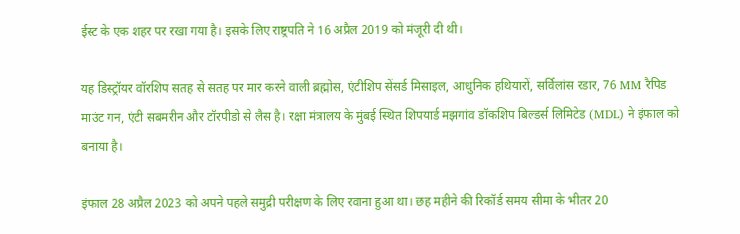ईस्ट के एक शहर पर रखा गया है। इसके लिए राष्ट्रपति ने 16 अप्रैल 2019 को मंजूरी दी थी।

यह डिस्ट्रॉयर वॉरशिप सतह से सतह पर मार करने वाली ब्रह्मोस, एंटीशिप सेंसर्ड मिसाइल, आधुनिक हथियारों, सर्विलांस रडार, 76 MM रैपिड माउंट गन, एंटी सबमरीन और टॉरपीडो से लैस है। रक्षा मंत्रालय के मुंबई स्थित शिपयार्ड मझगांव डॉकशिप बिल्डर्स लिमिटेड (MDL) ने इंफाल को बनाया है।

इंफाल 28 अप्रैल 2023 को अपने पहले समुद्री परीक्षण के लिए रवाना हुआ था। छह महीने की रिकॉर्ड समय सीमा के भीतर 20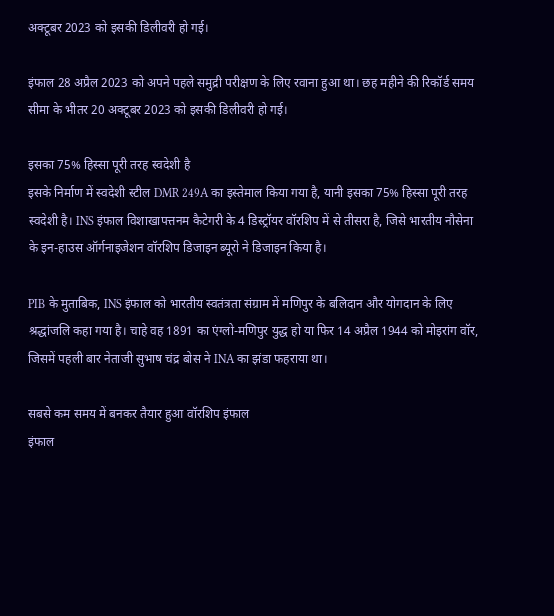अक्टूबर 2023 को इसकी डिलीवरी हो गई।

इंफाल 28 अप्रैल 2023 को अपने पहले समुद्री परीक्षण के लिए रवाना हुआ था। छह महीने की रिकॉर्ड समय सीमा के भीतर 20 अक्टूबर 2023 को इसकी डिलीवरी हो गई।

इसका 75% हिस्सा पूरी तरह स्वदेशी है
इसके निर्माण में स्वदेशी स्टील DMR 249A का इस्तेमाल किया गया है, यानी इसका 75% हिस्सा पूरी तरह स्वदेशी है। INS इंफाल विशाखापत्तनम कैटेगरी के 4 डिस्ट्रॉयर वॉरशिप में से तीसरा है, जिसे भारतीय नौसेना के इन-हाउस ऑर्गनाइजेशन वॉरशिप डिजाइन ब्यूरो ने डिजाइन किया है।

PIB के मुताबिक, INS इंफाल को भारतीय स्वतंत्रता संग्राम में मणिपुर के बलिदान और योगदान के लिए श्रद्धांजलि कहा गया है। चाहे वह 1891 का एंग्लो-मणिपुर युद्ध हो या फिर 14 अप्रैल 1944 को मोइरांग वॉर, जिसमें पहली बार नेताजी सुभाष चंद्र बोस ने INA का झंडा फहराया था।

सबसे कम समय में बनकर तैयार हुआ वॉरशिप इंफाल
इंफाल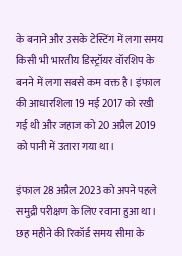के बनाने और उसके टेस्टिंग में लगा समय किसी भी भारतीय डिस्ट्रॉयर वॉरशिप के बनने में लगा सबसे कम वक्त है। इंफाल की आधारशिला 19 मई 2017 को रखी गई थी और जहाज को 20 अप्रैल 2019 को पानी में उतारा गया था।

इंफाल 28 अप्रैल 2023 को अपने पहले समुद्री परीक्षण के लिए रवाना हुआ था। छह महीने की रिकॉर्ड समय सीमा के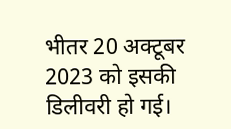भीतर 20 अक्टूबर 2023 को इसकी डिलीवरी हो गई।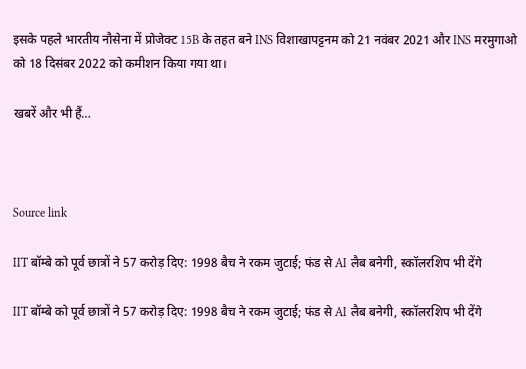इसके पहले भारतीय नौसेना में प्रोजेक्ट 15B के तहत बने INS विशाखापट्टनम को 21 नवंबर 2021 और INS मरमुगाओ को 18 दिसंबर 2022 को कमीशन किया गया था।

खबरें और भी हैं…



Source link

IIT बॉम्बे को पूर्व छात्रों ने 57 करोड़ दिए: 1998 बैच ने रकम जुटाई; फंड से AI लैब बनेगी, स्कॉलरशिप भी देंगे

IIT बॉम्बे को पूर्व छात्रों ने 57 करोड़ दिए: 1998 बैच ने रकम जुटाई; फंड से AI लैब बनेगी, स्कॉलरशिप भी देंगे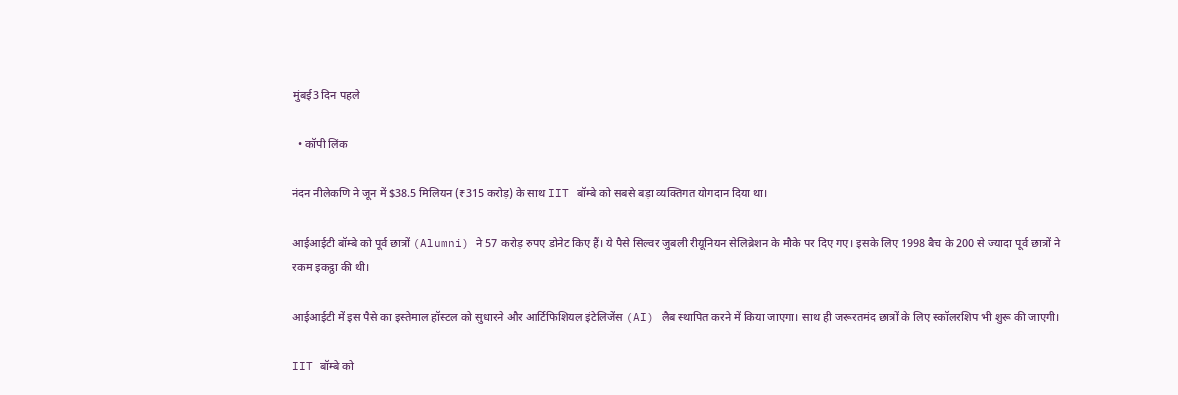मुंबई3 दिन पहले

  • कॉपी लिंक

नंदन नीलेकणि ने जून में $38.5 मिलियन (₹315 करोड़) के साथ IIT बॉम्बे को सबसे बड़ा व्यक्तिगत योगदान दिया था।

आईआईटी बॉम्बे को पूर्व छात्रों (Alumni) ने 57 करोड़ रुपए डोनेट किए हैं। ये पैसे सिल्वर जुबली रीयूनियन सेलिब्रेशन के मौके पर दिए गए। इसके लिए 1998 बैच के 200 से ज्यादा पूर्व छात्रों ने रकम इकट्ठा की थी।

आईआईटी में इस पैसे का इस्तेमाल हॉस्टल को सुधारने और आर्टिफिशियल इंटेलिजेंस (AI) लैब स्थापित करने में किया जाएगा। साथ ही जरूरतमंद छात्रों के लिए स्कॉलरशिप भी शुरू की जाएगी।

IIT बॉम्बे को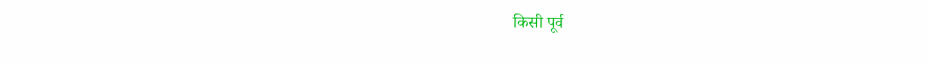किसी पूर्व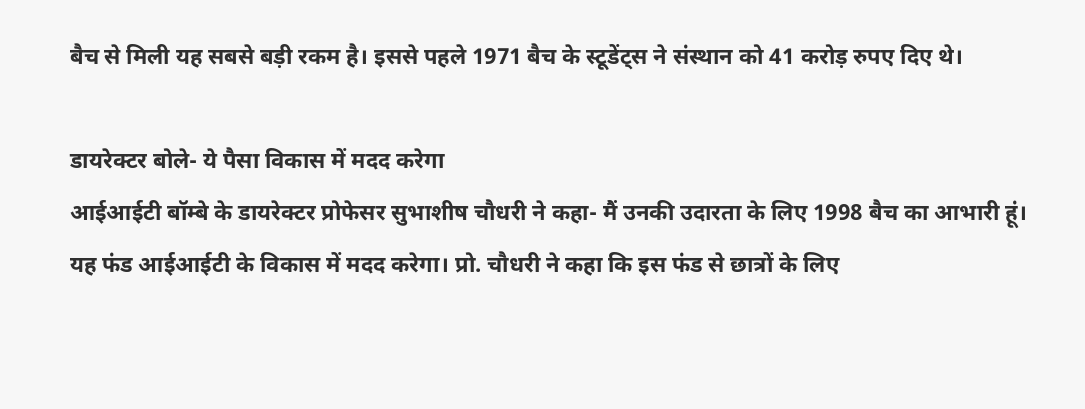बैच से मिली यह सबसे बड़ी रकम है। इससे पहले 1971 बैच के स्टूडेंट्स ने संस्थान को 41 करोड़ रुपए दिए थे।

डायरेक्टर बोले- ये पैसा विकास में मदद करेगा
आईआईटी बॉम्बे के डायरेक्टर प्रोफेसर सुभाशीष चौधरी ने कहा- मैं उनकी उदारता के लिए 1998 बैच का आभारी हूं। यह फंड आईआईटी के विकास में मदद करेगा। प्रो. चौधरी ने कहा कि इस फंड से छात्रों के लिए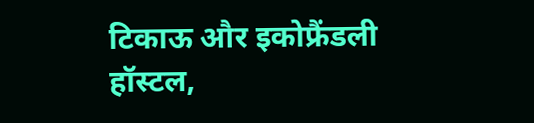टिकाऊ और इकोफ्रैंडली हॉस्टल,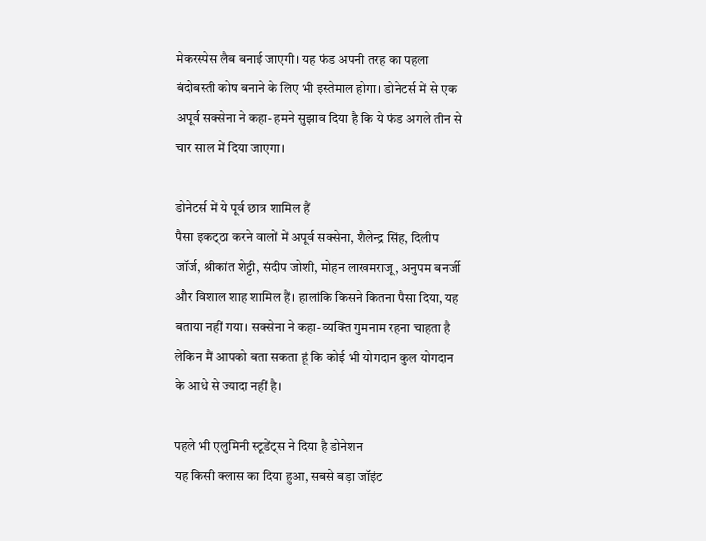मेकरस्पेस लैब बनाई जाएगी। यह फंड अपनी तरह का पहला बंदोबस्ती कोष बनाने के लिए भी इस्तेमाल होगा। डोनेटर्स में से एक अपूर्व सक्सेना ने कहा- हमने सुझाव दिया है कि ये फंड अगले तीन से चार साल में दिया जाएगा।

डोनेटर्स में ये पूर्व छात्र शामिल हैं
पैसा इकट्‌ठा करने वालों में अपूर्व सक्सेना, शैलेन्द्र सिंह, दिलीप जॉर्ज, श्रीकांत शेट्टी, संदीप जोशी, मोहन लाखमराजू, अनुपम बनर्जी और विशाल शाह शामिल हैं। हालांकि किसने कितना पैसा दिया, यह बताया नहीं गया। सक्सेना ने कहा- व्यक्ति गुमनाम रहना चाहता है लेकिन मैं आपको बता सकता हूं कि कोई भी योगदान कुल योगदान के आधे से ज्यादा नहीं है।

पहले भी एलुमिनी स्टूडेंट्स ने दिया है डोनेशन
यह किसी क्लास का दिया हुआ, सबसे बड़ा जॉइंट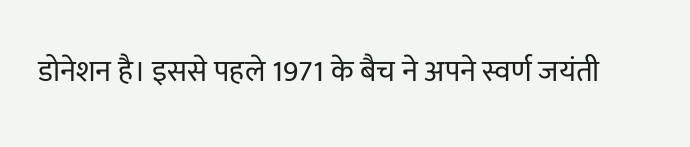डोनेशन है। इससे पहले 1971 के बैच ने अपने स्वर्ण जयंती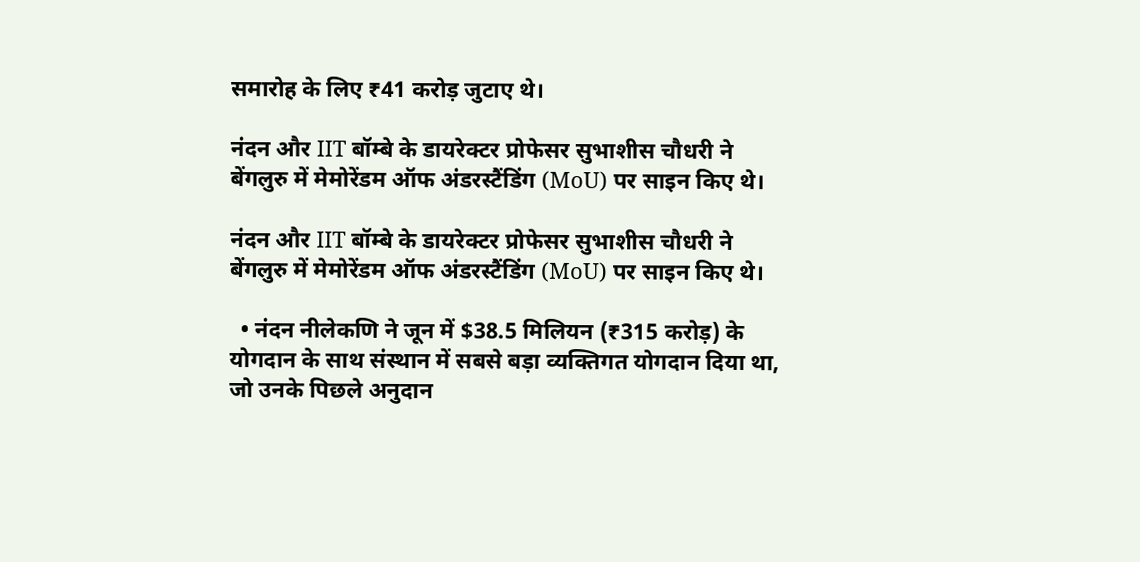समारोह के लिए ₹41 करोड़ जुटाए थे।

नंदन और IIT बॉम्बे के डायरेक्टर प्रोफेसर सुभाशीस चौधरी ने बेंगलुरु में मेमोरेंडम ऑफ अंडरस्टैंडिंग (MoU) पर साइन किए थे।

नंदन और IIT बॉम्बे के डायरेक्टर प्रोफेसर सुभाशीस चौधरी ने बेंगलुरु में मेमोरेंडम ऑफ अंडरस्टैंडिंग (MoU) पर साइन किए थे।

  • नंदन नीलेकणि ने जून में $38.5 मिलियन (₹315 करोड़) के योगदान के साथ संस्थान में सबसे बड़ा व्यक्तिगत योगदान दिया था, जो उनके पिछले अनुदान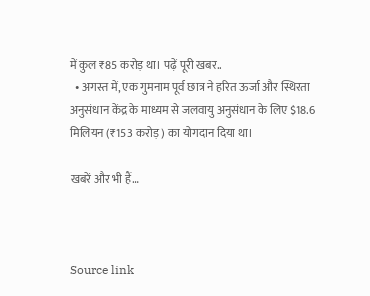में कुल ₹85 करोड़ था। पढ़ें पूरी खबर..
  • अगस्त में, एक गुमनाम पूर्व छात्र ने हरित ऊर्जा और स्थिरता अनुसंधान केंद्र के माध्यम से जलवायु अनुसंधान के लिए $18.6 मिलियन (₹153 करोड़) का योगदान दिया था।

खबरें और भी हैं…



Source link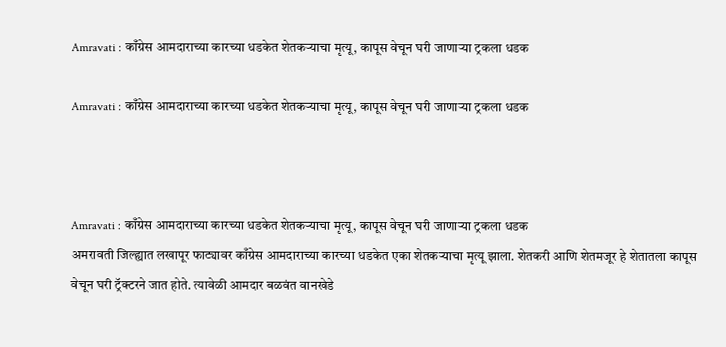Amravati : काँग्रेस आमदाराच्या कारच्या धडकेत शेतकऱ्याचा मृत्यू, कापूस वेचून घरी जाणाऱ्या ट्रकला धडक

Amravati : काँग्रेस आमदाराच्या कारच्या धडकेत शेतकऱ्याचा मृत्यू, कापूस वेचून घरी जाणाऱ्या ट्रकला धडक



Amravati : काँग्रेस आमदाराच्या कारच्या धडकेत शेतकऱ्याचा मृत्यू, कापूस वेचून घरी जाणाऱ्या ट्रकला धडक
अमरावती जिल्ह्यात लखापूर फाट्यावर काँग्रेस आमदाराच्या कारच्या धडकेत एका शेतकऱ्याचा मृत्यू झाला. शेतकरी आणि शेतमजूर हे शेतातला कापूस वेचून घरी ट्रॅक्टरने जात होते. त्यावेळी आमदार बळवंत वानखेडे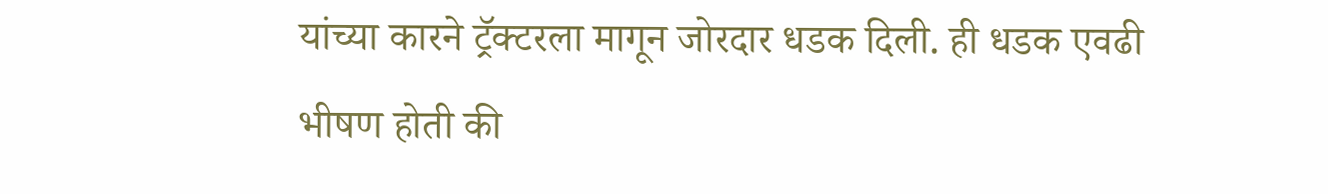यांच्या कारने ट्रॅक्टरला मागून जोरदार धडक दिली. ही धडक एवढी भीषण होती की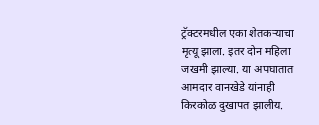ट्रॅक्टरमधील एका शेतकऱ्याचा मृत्यू झाला. इतर दोन महिला जखमी झाल्या. या अपघातात आमदार वानखेडे यांनाही किरकोळ दुखापत झालीय.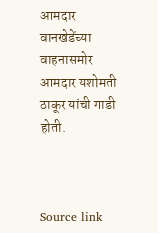आमदार वानखेडेंच्या वाहनासमोर आमदार यशोमती ठाकूर यांची गाडी होती.



Source link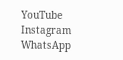YouTube
Instagram
WhatsApp